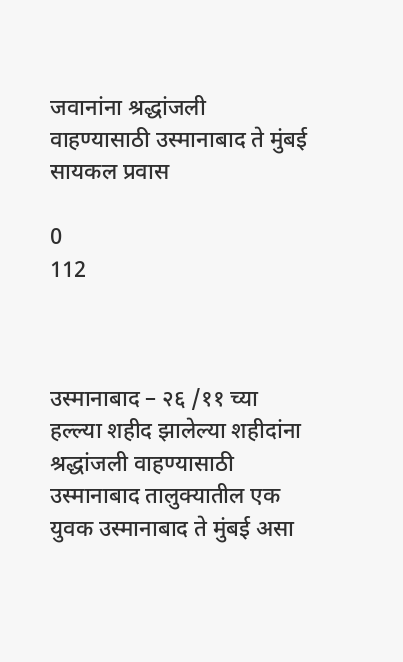जवानांना श्रद्धांजली वाहण्यासाठी उस्मानाबाद ते मुंबई सायकल प्रवास

0
112



उस्मानाबाद – २६ /११ च्या हल्ल्या शहीद झालेल्या शहीदांना श्रद्धांजली वाहण्यासाठी उस्मानाबाद तालुक्यातील एक युवक उस्मानाबाद ते मुंबई असा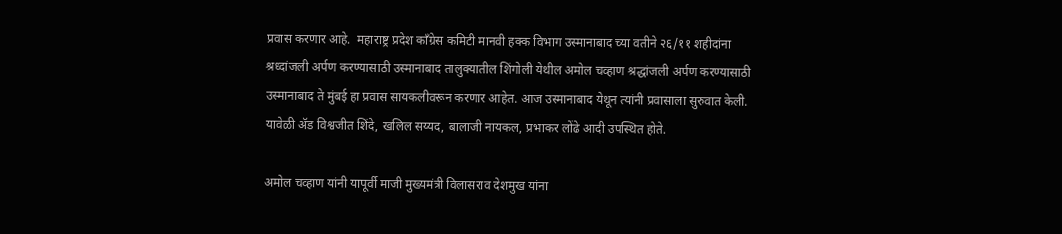प्रवास करणार आहे.  महाराष्ट्र प्रदेश काँग्रेस कमिटी मानवी हक्क विभाग उस्मानाबाद च्या वतीने २६/११ शहीदांना श्रध्दांजली अर्पण करण्यासाठी उस्मानाबाद तालुक्यातील शिंगोली येथील अमोल चव्हाण श्रद्धांजली अर्पण करण्यासाठी उस्मानाबाद ते मुंबई हा प्रवास सायकलीवरून करणार आहेत. आज उस्मानाबाद येथून त्यांनी प्रवासाला सुरुवात केली. यावेळी ॲड विश्वजीत शिंदे, खलिल सय्यद, बालाजी नायकल, प्रभाकर लोंढे आदी उपस्थित होते.

अमोल चव्हाण यांनी यापूर्वी माजी मुख्यमंत्री विलासराव देशमुख यांना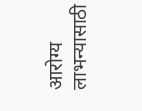आरोग्य लाभन्यासाठी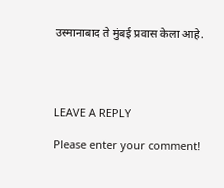उस्मानाबाद ते मुंबई प्रवास केला आहे.




LEAVE A REPLY

Please enter your comment!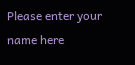Please enter your name here